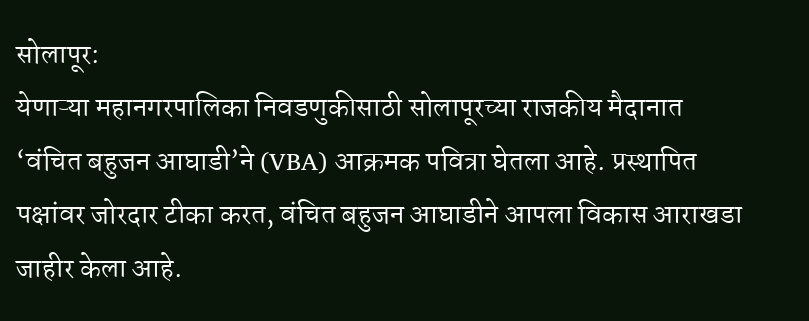सोलापूर:
येणाऱ्या महानगरपालिका निवडणुकीसाठी सोलापूरच्या राजकीय मैदानात ‘वंचित बहुजन आघाडी’ने (VBA) आक्रमक पवित्रा घेतला आहे. प्रस्थापित पक्षांवर जोरदार टीका करत, वंचित बहुजन आघाडीने आपला विकास आराखडा जाहीर केला आहे.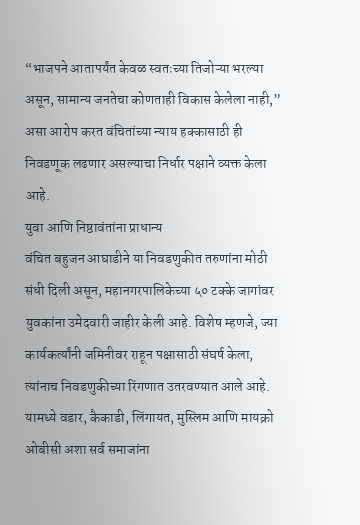“भाजपने आतापर्यंत केवळ स्वतःच्या तिजोऱ्या भरल्या असून, सामान्य जनतेचा कोणताही विकास केलेला नाही,” असा आरोप करत वंचितांच्या न्याय हक्कासाठी ही निवडणूक लढणार असल्याचा निर्धार पक्षाने व्यक्त केला आहे.
युवा आणि निष्ठावंतांना प्राधान्य
वंचित बहुजन आघाडीने या निवडणुकीत तरुणांना मोठी संधी दिली असून, महानगरपालिकेच्या ५० टक्के जागांवर युवकांना उमेदवारी जाहीर केली आहे. विशेष म्हणजे, ज्या कार्यकर्त्यांनी जमिनीवर राहून पक्षासाठी संघर्ष केला, त्यांनाच निवडणुकीच्या रिंगणात उतरवण्यात आले आहे. यामध्ये वडार, कैकाडी, लिंगायत, मुस्लिम आणि मायक्रो ओबीसी अशा सर्व समाजांना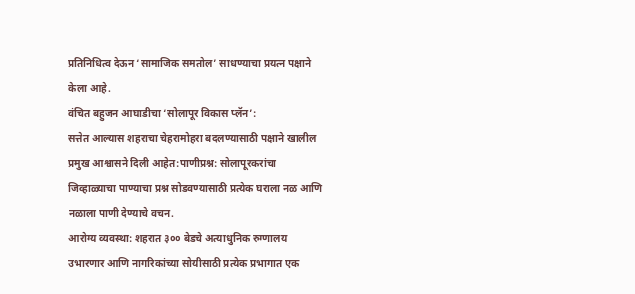प्रतिनिधित्व देऊन ‘सामाजिक समतोल’ साधण्याचा प्रयत्न पक्षाने केला आहे.
वंचित बहुजन आघाडीचा ‘सोलापूर विकास प्लॅन’:
सत्तेत आल्यास शहराचा चेहरामोहरा बदलण्यासाठी पक्षाने खालील प्रमुख आश्वासने दिली आहेत:पाणीप्रश्न: सोलापूरकरांचा जिव्हाळ्याचा पाण्याचा प्रश्न सोडवण्यासाठी प्रत्येक घराला नळ आणि नळाला पाणी देण्याचे वचन.
आरोग्य व्यवस्था: शहरात ३०० बेडचे अत्याधुनिक रुग्णालय उभारणार आणि नागरिकांच्या सोयीसाठी प्रत्येक प्रभागात एक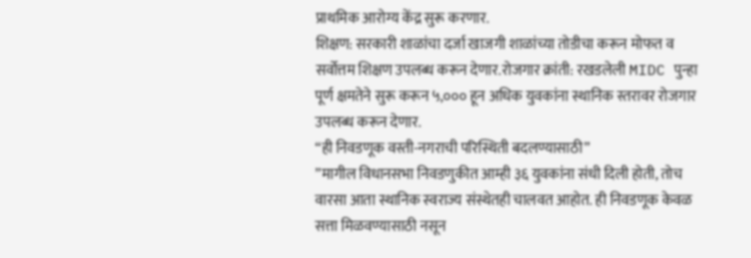प्राथमिक आरोग्य केंद्र सुरू करणार.
शिक्षण: सरकारी शाळांचा दर्जा खाजगी शाळांच्या तोडीचा करून मोफत व सर्वोत्तम शिक्षण उपलब्ध करून देणार.रोजगार क्रांती: रखडलेली MIDC पुन्हा पूर्ण क्षमतेने सुरू करून ५,००० हून अधिक युवकांना स्थानिक स्तरावर रोजगार उपलब्ध करून देणार.
“ही निवडणूक वस्ती-नगराची परिस्थिती बदलण्यासाठी”
”मागील विधानसभा निवडणुकीत आम्ही ३६ युवकांना संधी दिली होती, तोच वारसा आता स्थानिक स्वराज्य संस्थेतही चालवत आहोत. ही निवडणूक केवळ सत्ता मिळवण्यासाठी नसून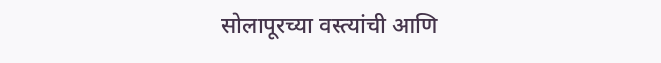सोलापूरच्या वस्त्यांची आणि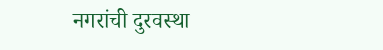नगरांची दुरवस्था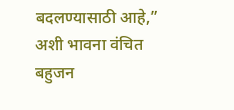बदलण्यासाठी आहे,” अशी भावना वंचित बहुजन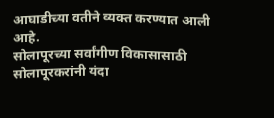आघाडीच्या वतीने व्यक्त करण्यात आली आहे.
सोलापूरच्या सर्वांगीण विकासासाठी सोलापूरकरांनी यंदा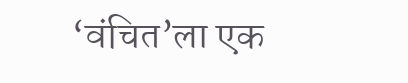‘वंचित’ला एक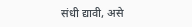संधी द्यावी, असे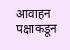आवाहन पक्षाकडून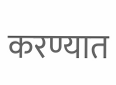करण्यात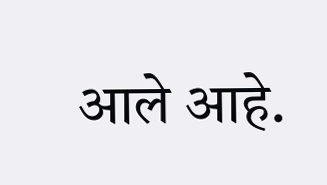आले आहे.